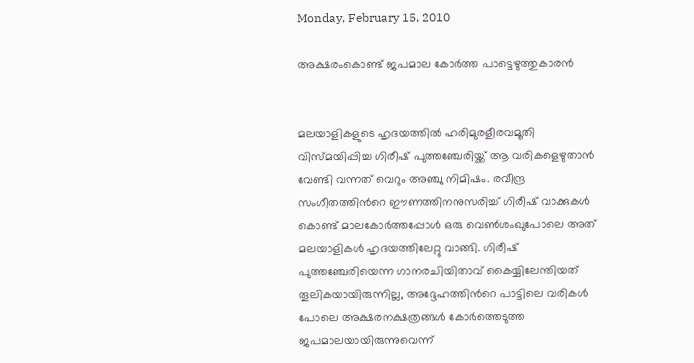Monday, February 15, 2010

അക്ഷരംകൊണ്ട് ജപമാല കോര്‍ത്ത പാട്ടെഴുത്തുകാരന്‍


മലയാളികളുടെ ഹൃദയത്തില്‍ ഹരിമുരളീരവമൂതി വിസ്മയിപ്പിച്ച ഗിരീഷ് പുത്തഞ്ചേരിയ്ക്ക് ആ വരികളെഴുതാന്‍ വേണ്ടി വന്നത് വെറും അഞ്ചു നിമിഷം. രവീന്ദ്ര സംഗീതത്തിന്‍റെ ഈണത്തിനനുസരിച്ച് ഗിരീഷ് വാക്കുകള്‍ കൊണ്ട് മാലകോര്‍ത്തപ്പോള്‍ ഒരു വെണ്‍ശംഖുപോലെ അത് മലയാളികള്‍ ഹൃദയത്തിലേറ്റു വാങ്ങി. ഗിരീഷ് പുത്തഞ്ചേരിയെന്ന ഗാനരചിയിതാവ് കൈയ്യിലേന്തിയത് തൂലികയായിരുന്നില്ല, അദ്ദേഹത്തിന്‍റെ പാട്ടിലെ വരികള്‍ പോലെ അക്ഷരനക്ഷത്രങ്ങള്‍ കോര്‍ത്തെടുത്ത ജപമാലയായിരുന്നുവെന്ന്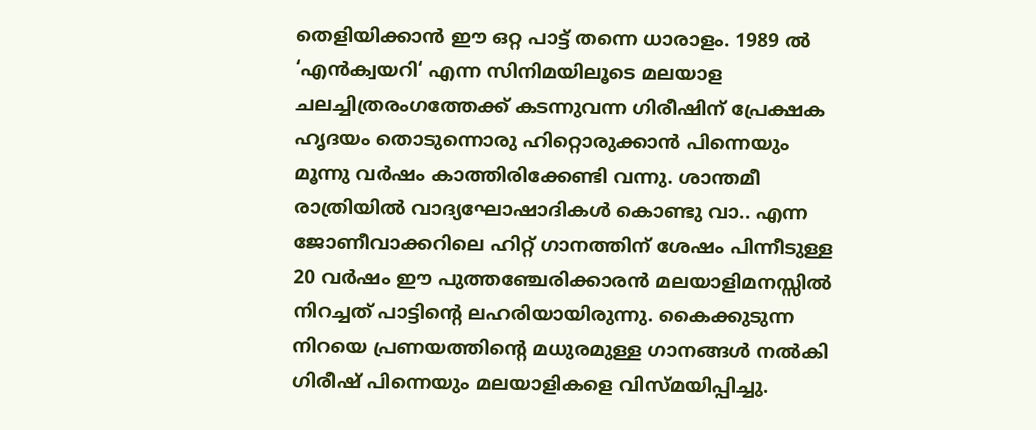തെളിയിക്കാന്‍ ഈ ഒറ്റ പാട്ട് തന്നെ ധാരാ‍ളം. 1989 ല്‍ ‘എന്‍ക്വയറി‘ എന്ന സിനിമയിലൂടെ മലയാള ചലച്ചിത്രരംഗത്തേക്ക് കടന്നുവന്ന ഗിരീഷിന് പ്രേക്ഷക ഹൃദയം തൊടുന്നൊരു ഹിറ്റൊരുക്കാന്‍ പിന്നെയും മൂന്നു വര്‍ഷം കാത്തിരിക്കേണ്ടി വന്നു. ശാന്തമീ രാത്രിയില്‍ വാദ്യഘോഷാദികള്‍ കൊണ്ടു വാ.. എന്ന ജോണീവാക്കറിലെ ഹിറ്റ് ഗാനത്തിന് ശേഷം പിന്നീടുള്ള 20 വര്‍ഷം ഈ പുത്തഞ്ചേരിക്കാരന്‍ മലയാളിമനസ്സില്‍ നിറച്ചത് പാട്ടിന്‍റെ ലഹരിയായിരുന്നു. കൈക്കുടുന്ന നിറയെ പ്രണയത്തിന്‍റെ മധുരമുള്ള ഗാനങ്ങള്‍ നല്‍കി ഗിരീഷ് പിന്നെയും മലയാളികളെ വിസ്മയിപ്പിച്ചു.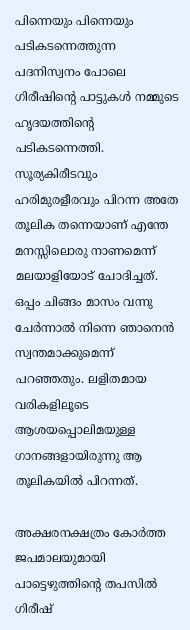പിന്നെയും പിന്നെയും പടികടന്നെത്തുന്ന പദനിസ്വനം പോലെ ഗിരീഷിന്‍റെ പാട്ടുകള്‍ നമ്മുടെ ഹൃദയത്തിന്‍റെ പടികടന്നെത്തി. സൂര്യകിരീടവും ഹരിമുരളീരവും പിറന്ന അതേ തൂലിക തന്നെയാണ് എന്തേ മനസ്സിലൊരു നാണമെന്ന് മലയാളിയോട് ചോദിച്ചത്. ഒപ്പം ചിങ്ങം മാസം വന്നു ചേര്‍ന്നാല്‍ നിന്നെ ഞാനെന്‍ സ്വന്തമാക്കുമെന്ന് പറഞ്ഞതും. ലളിതമായ വരികളിലൂടെ ആശയപ്പൊലിമയുള്ള ഗാനങ്ങളായിരുന്നു ആ തൂലികയില്‍ പിറന്നത്.

അക്ഷരനക്ഷത്രം കോര്‍ത്ത ജപമാലയുമായി പാട്ടെഴുത്തിന്‍റെ തപസില്‍ ഗിരീഷ്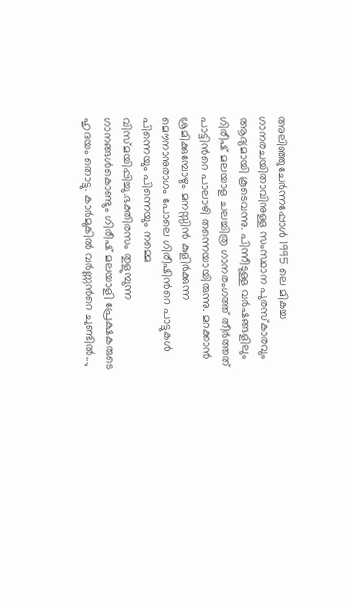അലിഞ്ഞുചേര്‍ന്നപ്പോള്‍ 1995 ലെ മികച്ച ഗാനരചയിതാവിനുള്ള സംസ്ഥാന പുരസ്കാരവും ആദ്യമായി കൂടെവന്നു. പിന്നീടുള്ള വര്‍ഷങ്ങളിലും ഗിരീഷ് മലയാള ചലച്ചിത്ര ഗാനരംഗത്ത് തീര്‍ത്തത് പാട്ടിന്‍റെ പാലാഴി തന്നെയായിരുന്നു. മറക്കാന്‍ ശ്രമിക്കുമ്പോഴും മനസ്സിന്‍ കുളിര്‍ക്കുന്ന മൌനാനുരാഗം പോലെ ഗിരീഷിന്‍റെ പാട്ടുകള്‍ പിന്നെയും പിന്നെയും നമ്മെ വിസ്മയിപ്പിച്ചു.ഭക്തിരസം തുളുമ്പുന്ന ഗാനങ്ങള്‍കൊണ്ടും ഗിരീഷ് മലയാളി പ്രേക്ഷകരുടെ ഹൃദയം തൊട്ടു. കാര്‍മുകില്‍ വര്‍ണ്ണന്‍റെ ചുണ്ടില്‍...,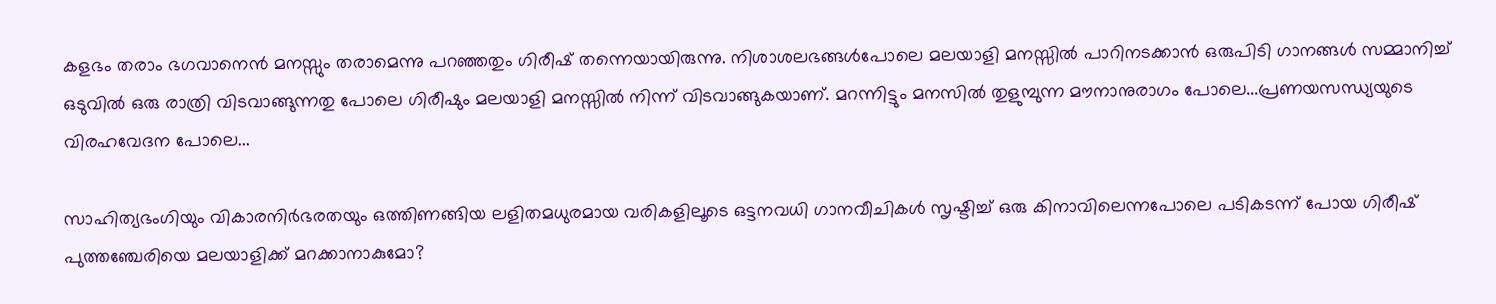കളഭം തരാം ഭഗവാനെന്‍ മനസ്സും തരാമെന്നു പറഞ്ഞതും ഗിരീഷ് തന്നെയായിരുന്നു. നിശാശലഭങ്ങള്‍പോലെ മലയാളി മനസ്സില്‍ പാറിനടക്കാന്‍ ഒരുപിടി ഗാനങ്ങള്‍ സമ്മാനിച്ച് ഒടുവില്‍ ഒരു രാത്രി വിടവാങ്ങുന്നതു പോലെ ഗിരീഷും മലയാളി മനസ്സില്‍ നിന്ന് വിടവാങ്ങുകയാണ്. മറന്നിട്ടും മനസില്‍ തുളുമ്പുന്ന മൗനാനുരാഗം പോലെ...പ്രണയസന്ധ്യയുടെ വിരഹവേദന പോലെ...

സാഹിത്യഭംഗിയും വികാരനിര്‍ഭരതയും ഒത്തിണങ്ങിയ ലളിതമധുരമായ വരികളിലൂടെ ഒട്ടനവധി ഗാനവീചികള്‍ സൃഷ്ടിച്ച് ഒരു കിനാവിലെന്നപോലെ പടികടന്ന് പോയ ഗിരീഷ് പുത്തഞ്ചേരിയെ മലയാളിക്ക് മറക്കാനാകുമോ?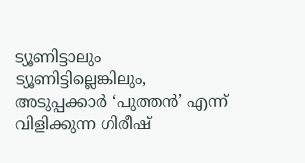ട്യൂണിട്ടാലും ട്യൂണിട്ടില്ലെങ്കിലും, അടുപ്പക്കാര്‍ ‘പുത്തന്‍’ എന്ന് വിളിക്കുന്ന ഗിരീഷ്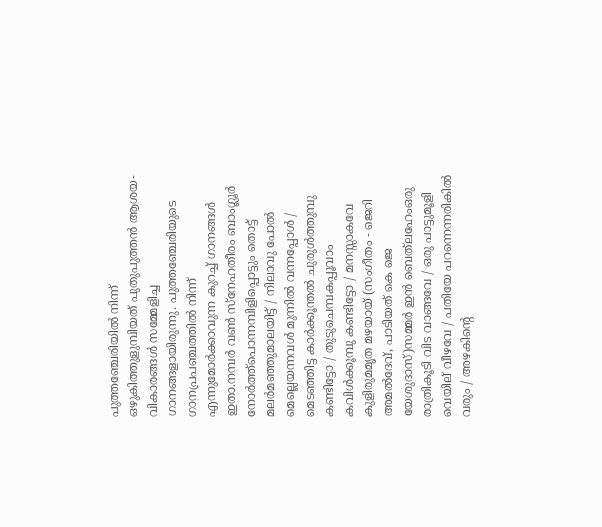പുത്തഞ്ചേരിയില്‍ നിന്ന് ഒഴുകിത്തുളുമ്പിയത് പുതുപുത്തന്‍ ആശയ-വികാരങ്ങള്‍ സമ്മേളിച്ച ഗാനങ്ങളായിരുന്നു. പുത്തഞ്ചേരിയുടെ ഗാനപ്രപഞ്ചത്തില്‍ നിന്ന് എന്നുമോര്‍ക്കാവുന്ന കുറച്ച് ഗാനങ്ങള്‍ ഇതാ.നമ്പര്‍ വണ്‍ സ്നേഹതീരം ബാംഗ്ലൂര്‍ നോര്‍ത്ത്പൊന്നമ്പിളിപ്പൊട്ടും തൊട്ട് മലര്‍മഞ്ഞുമാലയിട്ട് / നിലാവു പോല്‍ മെല്ലെയന്നവള്‍ മുന്നില്‍ വന്നപ്പോള്‍ / മെടഞ്ഞിട്ട കാര്‍ക്കൂന്തല്‍ ചുരുള്‍ത്തുമ്പു കണ്ടിട്ടോ / തുടുചെമ്പകപ്പൂവാം കവിള്‍ക്കൂമ്പു കണ്ടിട്ടോ / മനസ്സാകവേ കുളിരുമമൃത മഴയായ് (സംഗീതം - ജെറി അമല്‍ദേവ്, പാടിയത് കെ ജെ യേശുദാസ്)സമ്മര്‍ ഇന്‍ ബെത്‌ലഹേംഒരു രാത്രികൂടി വിട വാങ്ങവേ / ഒരു പാട്ടുമൂളി വെയില് വീഴവേ / പതിയേ പറന്നെന്നരികില്‍ വരും / അഴകിന്റെ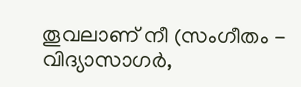തൂവലാണ് നീ (സംഗീതം - വിദ്യാസാഗര്‍,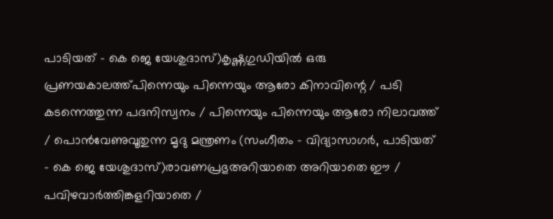പാടിയത് - കെ ജെ യേശുദാസ്)കൃഷ്ണഗുഡിയില്‍ ഒരു പ്രണയകാലത്ത്പിന്നെയും പിന്നെയും ആരോ കിനാവിന്റെ / പടി കടന്നെത്തുന്ന പദനിസ്വനം / പിന്നെയും പിന്നെയും ആരോ നിലാവത്ത് / പൊന്‍‌വേണുവൂതുന്ന മൃദു മന്ത്രണം (സംഗീതം - വിദ്യാസാഗര്‍, പാടിയത് - കെ ജെ യേശുദാസ്)രാവണപ്രഭുഅറിയാതെ അറിയാതെ ഈ / പവിഴവാര്‍ത്തിങ്കളറിയാതെ /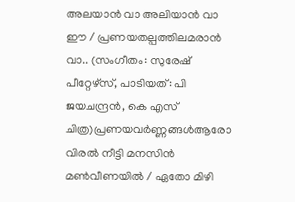അലയാന്‍ വാ അലിയാന്‍ വാ ഈ / പ്രണയതല്പത്തിലമരാന്‍ വാ.. (സംഗീതം: സുരേഷ് പീറ്റേഴ്സ്, പാടിയത്: പി ജയചന്ദ്രന്‍, കെ എസ് ചിത്ര)പ്രണയവര്‍ണ്ണങ്ങള്‍ആരോ വിരല്‍ നീട്ടി മന‍സിന്‍ മണ്‍വീണയില്‍ / ഏതോ മിഴി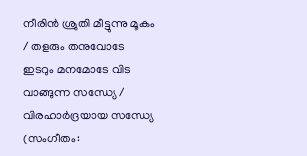നീരിന്‍ ശ്രുതി മീട്ടുന്നു മൂകം / തളരും തനുവോടേ ഇടറും മനമോടേ വിട വാങ്ങുന്ന സന്ധ്യേ / വിരഹാര്‍ദ്രയായ സന്ധ്യേ (സംഗീതം: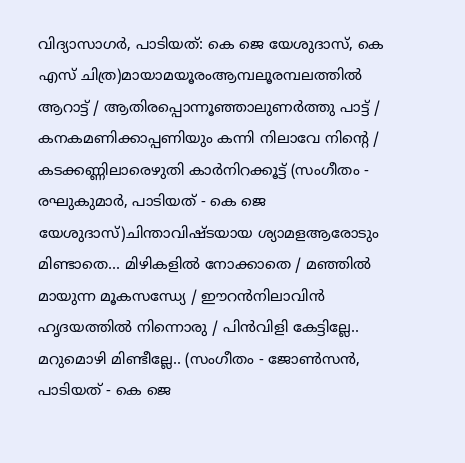വിദ്യാസാഗര്‍, പാടിയത്: കെ ജെ യേശുദാസ്, കെ എസ് ചിത്ര)മായാമയൂരംആമ്പലൂരമ്പലത്തില്‍ ആറാട്ട് / ആതിരപ്പൊന്നൂഞ്ഞാലുണര്‍ത്തു പാട്ട് / കനകമണിക്കാപ്പണിയും കന്നി നിലാവേ നിന്റെ / കടക്കണ്ണിലാരെഴുതി കാര്‍നിറക്കൂട്ട് (സംഗീതം - രഘുകുമാര്‍, പാടിയത് - കെ ജെ യേശുദാസ്)ചിന്താവിഷ്ടയായ ശ്യാമളആരോടും മിണ്ടാതെ... മിഴികളില്‍ നോക്കാതെ / മഞ്ഞില്‍ മായുന്ന മൂകസന്ധ്യേ / ഈറന്‍‌നിലാവിന്‍ ഹൃദയത്തില്‍ നിന്നൊരു / പിന്‍‌വിളി കേട്ടില്ലേ.. മറുമൊഴി മിണ്ടീല്ലേ.. (സംഗീതം - ജോണ്‍സന്‍, പാടിയത് - കെ ജെ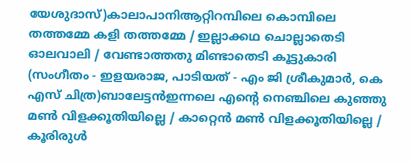യേശുദാസ്)കാലാപാനിആറ്റിറമ്പിലെ കൊമ്പിലെ തത്തമ്മേ കളി തത്തമ്മേ / ഇല്ലാക്കഥ ചൊല്ലാതെടി ഓലവാലി / വേണ്ടാത്തതു മിണ്ടാതെടി കൂട്ടുകാരി (സംഗീതം - ഇളയരാജ, പാടിയത് - എം ജി ശ്രീകുമാര്‍, കെ എസ് ചിത്ര)ബാലേട്ടന്‍ഇന്നലെ എന്റെ നെഞ്ചിലെ കുഞ്ഞു മണ്‍ വിളക്കൂതിയില്ലെ / കാറ്റെന്‍ മണ്‍ വിളക്കൂതിയില്ലെ / കൂരിരുള്‍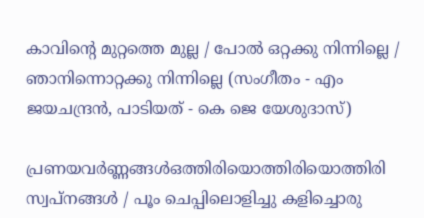കാവിന്റെ മുറ്റത്തെ മുല്ല / പോല്‍ ഒറ്റക്കു നിന്നില്ലെ / ഞാനിന്നൊറ്റക്കു നിന്നില്ലെ (സംഗീതം - എം ജയചന്ദ്രന്‍, പാടിയത് - കെ ജെ യേശുദാസ്)

പ്രണയവര്‍ണ്ണങ്ങള്‍ഒത്തിരിയൊത്തിരിയൊത്തിരി സ്വപ്നങ്ങള്‍ / പൂം ചെപ്പിലൊളിച്ചു കളിച്ചൊരു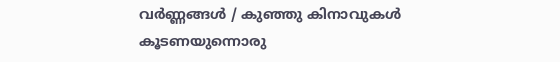വര്‍ണ്ണങ്ങള്‍ / കുഞ്ഞു കിനാവുകള്‍ കൂടണയുന്നൊരു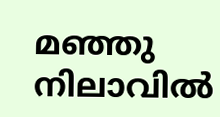മഞ്ഞു നിലാവില്‍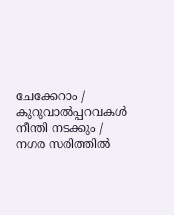ചേക്കേറാം / കുറുവാല്‍പ്പറവകള്‍ നീന്തി നടക്കും / നഗര സരിത്തില്‍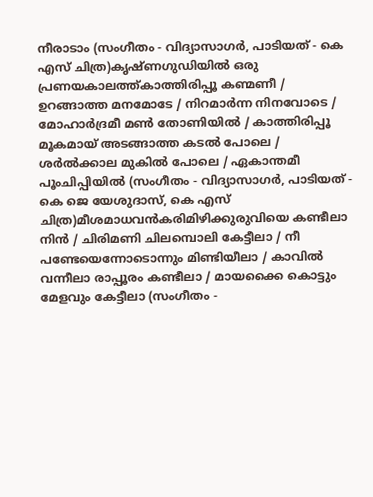നീരാടാം (സംഗീതം - വിദ്യാസാഗര്‍, പാടിയത് - കെ എസ് ചിത്ര)കൃഷ്ണഗുഡിയില്‍ ഒരു പ്രണയകാലത്ത്കാത്തിരിപ്പൂ കണ്മണീ / ഉറങ്ങാത്ത മനമോടേ / നിറമാര്‍ന്ന നിനവോടെ / മോഹാര്‍ദ്രമീ മണ്‍ തോണിയില്‍ / കാത്തിരിപ്പൂ മൂകമായ് അടങ്ങാത്ത കടല്‍ പോലെ / ശര്‍ല്‍ക്കാല മുകില്‍ പോലെ / ഏകാന്തമീ പൂംചിപ്പിയില്‍ (സംഗീതം - വിദ്യാസാഗര്‍, പാടിയത് - കെ ജെ യേശുദാസ്, കെ എസ് ചിത്ര)മീശമാധവന്‍കരിമിഴിക്കുരുവിയെ കണ്ടീലാ നിന്‍ / ചിരിമണി ചിലമ്പൊലി കേട്ടീലാ / നീ പണ്ടേയെന്നോടൊന്നും മിണ്ടിയീലാ / കാവില്‍ വന്നീലാ രാപ്പൂരം കണ്ടീലാ / മായക്കൈ കൊട്ടും മേളവും കേട്ടീലാ (സംഗീതം -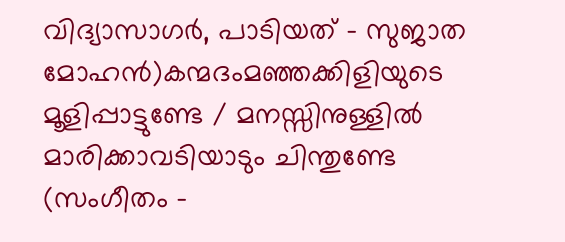വിദ്യാസാഗര്‍, പാടിയത് - സുജാത മോഹന്‍)കന്മദംമഞ്ഞക്കിളിയുടെ മൂളിപ്പാട്ടുണ്ടേ / മനസ്സിനുള്ളില്‍ മാരിക്കാവടിയാടും ചിന്തുണ്ടേ (സംഗീതം -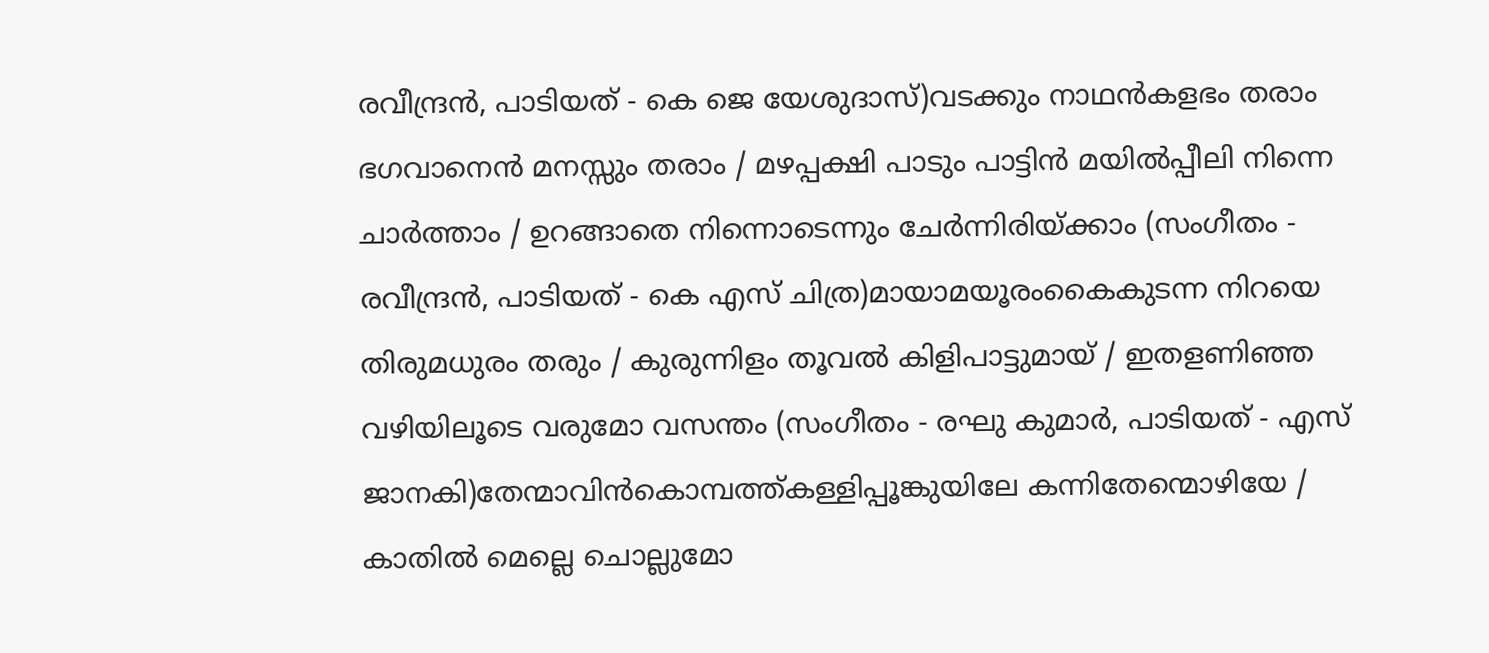രവീന്ദ്രന്‍, പാടിയത് - കെ ജെ യേശുദാസ്)വടക്കും നാഥന്‍കളഭം തരാം ഭഗവാനെന്‍ മനസ്സും തരാം / മഴപ്പക്ഷി പാടും പാട്ടിന്‍ മയില്‍പ്പീലി നിന്നെ ചാര്‍ത്താം / ഉറങ്ങാതെ നിന്നൊടെന്നും ചേര്‍ന്നിരിയ്ക്കാം (സംഗീതം - രവീന്ദ്രന്‍, പാടിയത് - കെ എസ് ചിത്ര)മായാമയൂരംകൈകുടന്ന നിറയെ തിരുമധുരം തരും / കുരുന്നിളം തൂവല്‍ കിളിപാട്ടുമായ് / ഇതളണിഞ്ഞ വഴിയിലൂടെ വരുമോ വസന്തം (സംഗീതം - രഘു കുമാര്‍, പാടിയത് - എസ് ജാനകി)തേന്മാവിന്‍കൊമ്പത്ത്കള്ളിപ്പൂങ്കുയിലേ കന്നിതേന്മൊഴിയേ / കാതില്‍ മെല്ലെ ചൊല്ലുമോ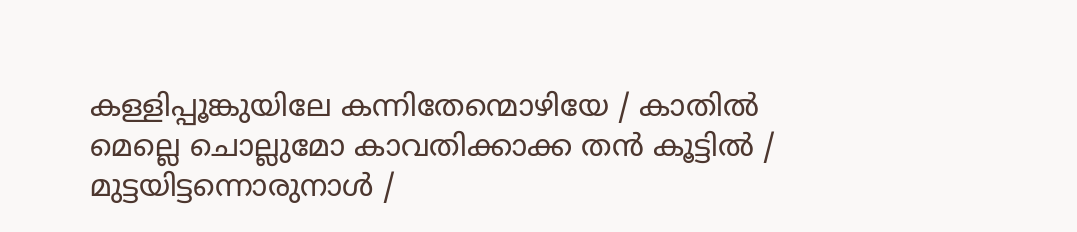കള്ളിപ്പൂങ്കുയിലേ കന്നിതേന്മൊഴിയേ / കാതില്‍ മെല്ലെ ചൊല്ലുമോ കാവതിക്കാക്ക തന്‍ കൂട്ടില്‍ / മുട്ടയിട്ടന്നൊരുനാള്‍ /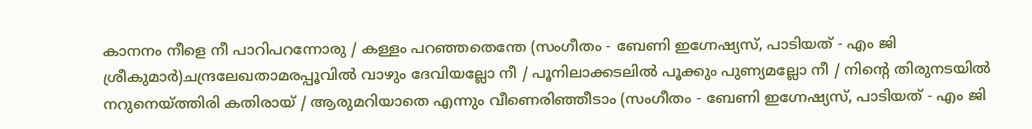കാനനം നീളെ നീ പാറിപറന്നോരു / കള്ളം പറഞ്ഞതെന്തേ (സംഗീതം - ബേണി ഇഗ്നേഷ്യസ്, പാടിയത് - എം ജി ശ്രീകുമാര്‍)ചന്ദ്രലേഖതാമരപ്പൂവില്‍ വാഴും ദേവിയല്ലോ നീ / പൂനിലാക്കടലില്‍ പൂക്കും പുണ്യമല്ലോ നീ / നിന്റെ തിരുനടയില്‍ നറുനെയ്ത്തിരി കതിരായ് / ആരുമറിയാതെ എന്നും വീണെരിഞ്ഞീടാം (സംഗീതം - ബേണി ഇഗ്നേഷ്യസ്, പാടിയത് - എം ജി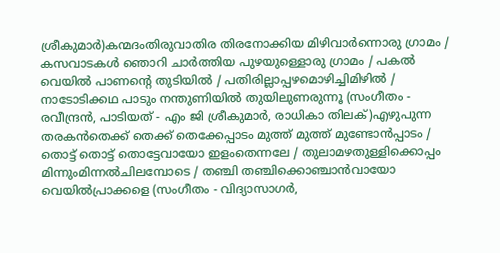ശ്രീകുമാര്‍)കന്മദംതിരുവാതിര തിരനോക്കിയ മിഴിവാര്‍ന്നൊരു ഗ്രാമം / കസവാടകള്‍ ഞൊറി ചാര്‍ത്തിയ പുഴയുള്ളൊരു ഗ്രാമം / പകല്‍ വെയില്‍ പാണന്റെ തുടിയില്‍ / പതിരില്ലാപ്പഴമൊഴിച്ചിമിഴില്‍ / നാടോടിക്കഥ പാടും നന്തുണിയില്‍ തുയിലുണരുന്നൂ (സംഗീതം - രവീന്ദ്രന്‍, പാടിയത് - എം ജി ശ്രീകുമാര്‍, രാധികാ തിലക്)എഴുപുന്ന തരകന്‍തെക്ക് തെക്ക്‌ തെക്കേപ്പാടം മുത്ത്‌ മുത്ത്‌ മുണ്ടോന്‍പ്പാടം / തൊട്ട്‌ തൊട്ട്‌ തൊട്ടേവായോ ഇളംതെന്നലേ / തുലാമഴതുള്ളിക്കൊപ്പം മിന്നുംമിന്നല്‍ചിലമ്പോടെ / തഞ്ചി തഞ്ചിക്കൊഞ്ചാന്‍വായോ വെയില്‍പ്രാക്കളെ (സംഗീതം - വിദ്യാസാഗര്‍,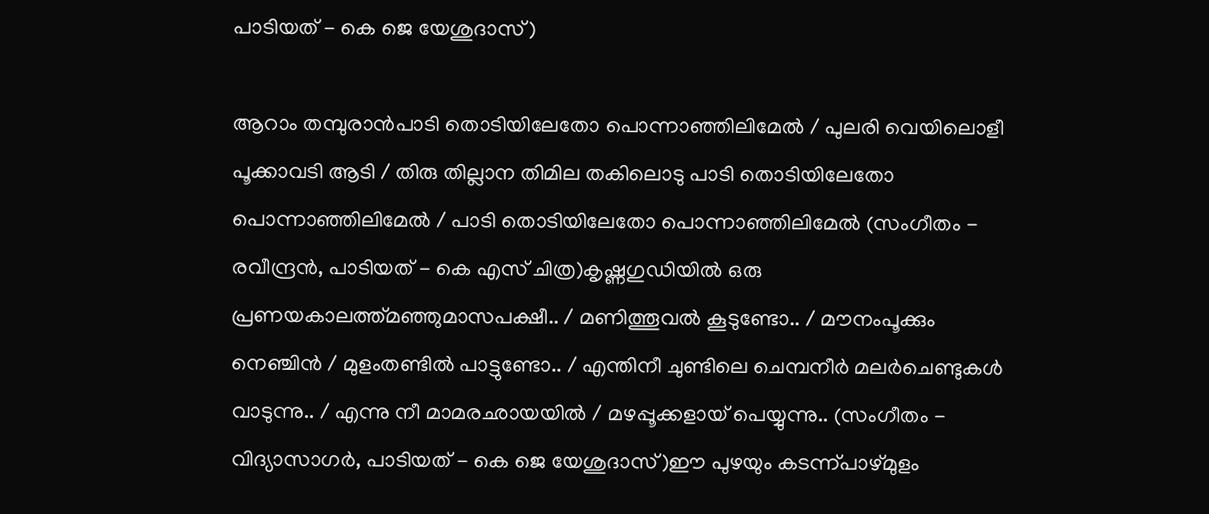പാടിയത് - കെ ജെ യേശുദാസ്)

ആറാം തമ്പുരാന്‍പാടി തൊടിയിലേതോ പൊന്നാഞ്ഞിലിമേല്‍ / പുലരി വെയിലൊളീ പൂക്കാവടി ആടി / തിരു തില്ലാന തിമില തകിലൊടു പാടി തൊടിയിലേതോ പൊന്നാഞ്ഞിലിമേല്‍ / പാടി തൊടിയിലേതോ പൊന്നാഞ്ഞിലിമേല്‍ (സംഗീതം - രവീന്ദ്രന്‍, പാടിയത് - കെ എസ് ചിത്ര)കൃഷ്ണഗുഡിയില്‍ ഒരു പ്രണയകാലത്ത്മഞ്ഞുമാസപക്ഷീ.. / മണിത്തൂവല്‍ കൂടുണ്ടോ.. / മൗനംപൂക്കും നെഞ്ചിന്‍ / മുളംതണ്ടില്‍‍ പാട്ടുണ്ടോ.. / എന്തിനീ ചുണ്ടിലെ ചെമ്പനീര്‍ മലര്‍ചെണ്ടുകള്‍ വാടുന്നു.. / എന്നു നീ മാമരഛായയില്‍ / മഴപ്പൂക്കളായ് പെയ്യുന്നു.. (സംഗീതം - വിദ്യാസാഗര്‍, പാടിയത് - കെ ജെ യേശുദാസ്)ഈ പുഴയും കടന്ന്പാഴ്‌മുളം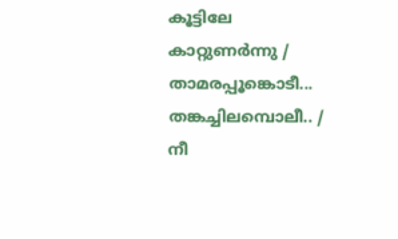കൂട്ടിലേ കാറ്റുണര്‍ന്നു / താമരപ്പൂങ്കൊടീ... തങ്കച്ചിലമ്പൊലീ.. / നീ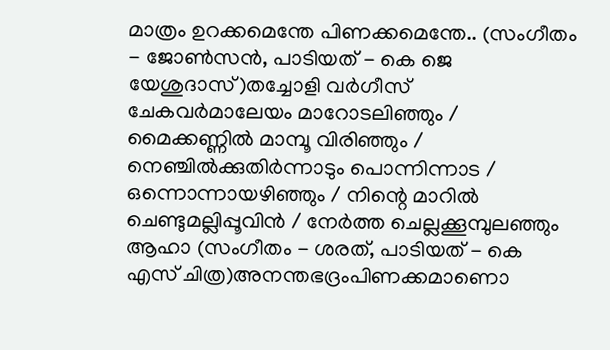മാത്രം ഉറക്കമെന്തേ പിണക്കമെന്തേ.. (സംഗീതം - ജോണ്‍സന്‍, പാടിയത് - കെ ജെ യേശുദാസ്)തച്ചോളി വര്‍ഗീസ് ചേകവര്‍മാലേയം മാറോടലിഞ്ഞും / മൈക്കണ്ണില്‍ മാമ്പൂ വിരിഞ്ഞും / നെഞ്ചില്‍ക്കുതിര്‍ന്നാടും പൊന്നിന്നാട / ഒന്നൊന്നായഴിഞ്ഞും / നിന്റെ മാറില്‍ ചെണ്ടുമല്ലിപ്പൂവിന്‍ / നേര്‍ത്ത ചെല്ലക്കൂമ്പുലഞ്ഞും ആഹാ (സംഗീതം - ശരത്, പാടിയത് - കെ എസ് ചിത്ര)അനന്തഭദ്രംപിണക്കമാണൊ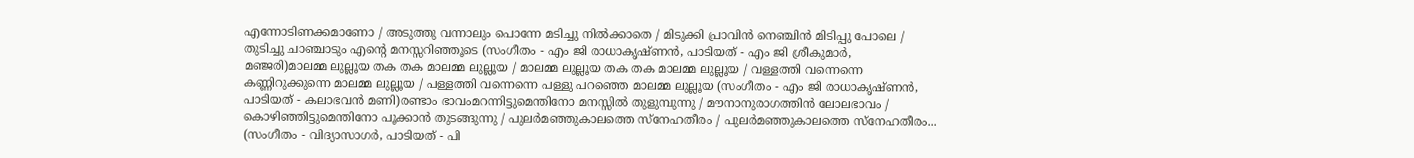എന്നോടിണക്കമാണോ / അടുത്തു വന്നാലും പൊന്നേ മടിച്ചു നില്‍ക്കാതെ / മിടുക്കി പ്രാവിന്‍ നെഞ്ചിന്‍ മിടിപ്പു പോലെ / തുടിച്ചു ചാഞ്ചാടും എന്റെ മനസ്സറിഞ്ഞൂടെ (സംഗീതം - എം ജി രാധാകൃഷ്ണന്‍, പാടിയത് - എം ജി ശ്രീകുമാര്‍, മഞ്ജരി)മാലമ്മ ലുല്ലൂയ തക തക മാലമ്മ ലുല്ലൂയ / മാലമ്മ ലുല്ലൂയ തക തക മാലമ്മ ലുല്ലൂയ / വള്ളത്തി വന്നെന്നെ കണ്ണിറുക്കുന്നെ മാലമ്മ ലുല്ലൂയ / പള്ളത്തി വന്നെന്നെ പള്ളു പറഞ്ഞെ മാലമ്മ ലുല്ലൂയ (സംഗീതം - എം ജി രാധാകൃഷ്ണന്‍, പാടിയത് - കലാഭവന്‍ മണി)രണ്ടാം ഭാവംമറന്നിട്ടുമെന്തിനോ മനസ്സില്‍ തുളുമ്പുന്നു / മൗനാനുരാഗത്തിന്‍ ലോലഭാവം / കൊഴിഞ്ഞിട്ടുമെന്തിനോ പൂക്കാന്‍ തുടങ്ങുന്നു / പുലര്‍മഞ്ഞുകാലത്തെ സ്നേഹതീരം / പുലര്‍മഞ്ഞുകാലത്തെ സ്നേഹതീരം... (സംഗീതം - വിദ്യാസാഗര്‍, പാടിയത് - പി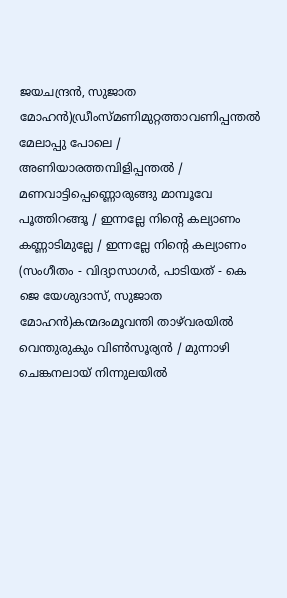ജയചന്ദ്രന്‍, സുജാത മോഹന്‍)ഡ്രീംസ്മണിമുറ്റത്താവണിപ്പന്തല്‍ മേലാപ്പു പോലെ / അണിയാരത്തമ്പിളിപ്പന്തല്‍ / മണവാട്ടിപ്പെണ്ണൊരുങ്ങു മാമ്പൂവേ പൂത്തിറങ്ങൂ / ഇന്നല്ലേ നിന്റെ കല്യാണം കണ്ണാടിമുല്ലേ / ഇന്നല്ലേ നിന്റെ കല്യാണം (സംഗീതം - വിദ്യാസാഗര്‍, പാടിയത് - കെ ജെ യേശുദാസ്, സുജാത മോഹന്‍)കന്മദംമൂവന്തി താഴ്‌വരയില്‍ വെന്തുരുകും വിണ്‍സൂര്യന്‍ / മുന്നാഴി ചെങ്കനലായ് നിന്നുലയില്‍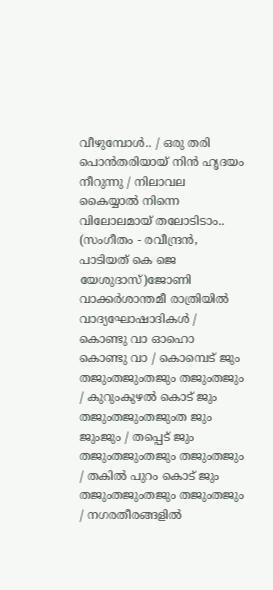വീഴുമ്പോള്‍.. / ഒരു തരി പൊന്‍തരിയായ് നിന്‍ ഹൃദയം നീറുന്നു / നിലാവല കൈയ്യാല്‍ നിന്നെ വിലോലമായ് തലോടിടാം.. (സംഗീതം - രവീന്ദ്രന്‍, പാടിയത് കെ ജെ യേശുദാസ്)ജോണി വാക്കര്‍ശാന്തമീ രാത്രിയില്‍ വാദ്യഘോഷാദികള്‍ / കൊണ്ടു വാ ഓഹൊ കൊണ്ടു വാ / കൊമ്പെട് ജും തജുംതജുംതജും തജുംതജും / കുറുംകുഴല്‍ കൊട് ജും തജുംതജുംതജുംത ജും ജുംജും / തപ്പെട് ജും തജുംതജുംതജും തജുംതജും / തകില്‍ പുറം കൊട് ജും തജുംതജുംതജും തജുംതജും / നഗരതീരങ്ങളില്‍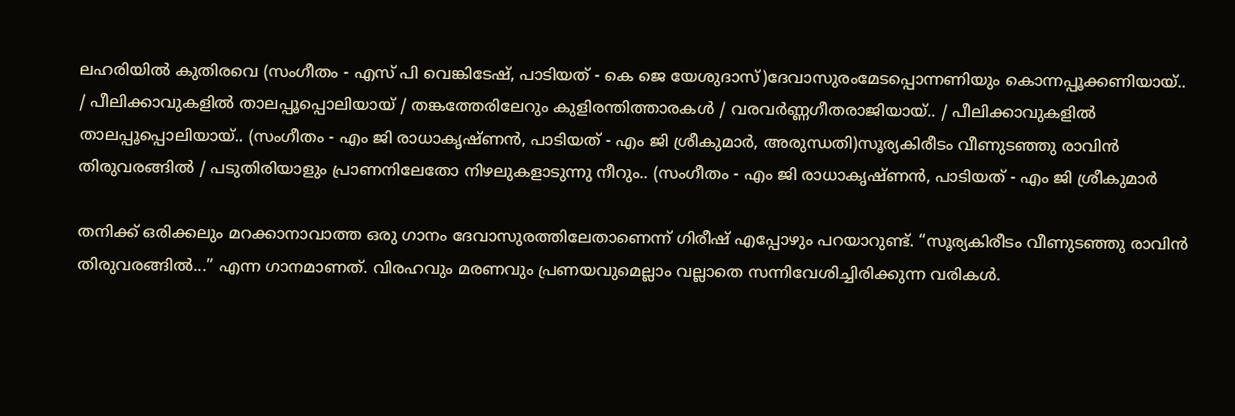ലഹരിയില്‍ കുതിരവെ (സംഗീതം - എസ് പി വെങ്കിടേഷ്, പാടിയത് - കെ ജെ യേശുദാസ്)ദേവാസുരംമേടപ്പൊന്നണിയും കൊന്നപ്പൂക്കണിയായ്.. / പീലിക്കാവുകളില്‍ താലപ്പൂപ്പൊലിയായ് / തങ്കത്തേരിലേറും കുളിരന്തിത്താരകള്‍ / വരവര്‍ണ്ണഗീതരാജിയായ്.. / പീലിക്കാവുകളില്‍ താലപ്പൂപ്പൊലിയായ്.. (സംഗീതം - എം ജി രാധാകൃഷ്ണന്‍, പാടിയത് - എം ജി ശ്രീകുമാര്‍, അരുന്ധതി)സൂര്യകിരീടം വീണുടഞ്ഞു രാവിന്‍ തിരുവരങ്ങില്‍ / പടുതിരിയാളും പ്രാണനിലേതോ നിഴലുകളാടുന്നു നീറും.. (സംഗീതം - എം ജി രാധാകൃഷ്ണന്‍, പാടിയത് - എം ജി ശ്രീകുമാര്‍

തനിക്ക് ഒരിക്കലും മറക്കാനാവാത്ത ഒരു ഗാനം ദേവാസുരത്തിലേതാണെന്ന് ഗിരീഷ് എപ്പോഴും പറയാറുണ്ട്. “സൂര്യകിരീടം വീണുടഞ്ഞു രാവിന്‍ തിരുവരങ്ങില്‍...” എന്ന ഗാനമാണത്. വിരഹവും മരണവും പ്രണയവുമെല്ലാം വല്ലാതെ സന്നിവേശിച്ചിരിക്കുന്ന വരികള്‍.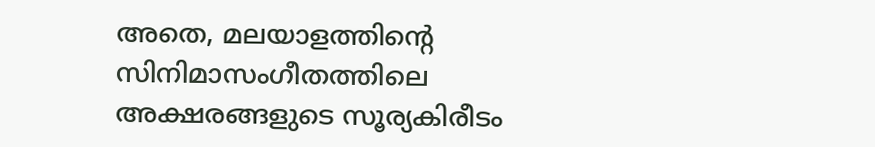അതെ, മലയാളത്തിന്‍റെ സിനിമാസംഗീതത്തിലെ അക്ഷരങ്ങളുടെ സൂര്യകിരീടം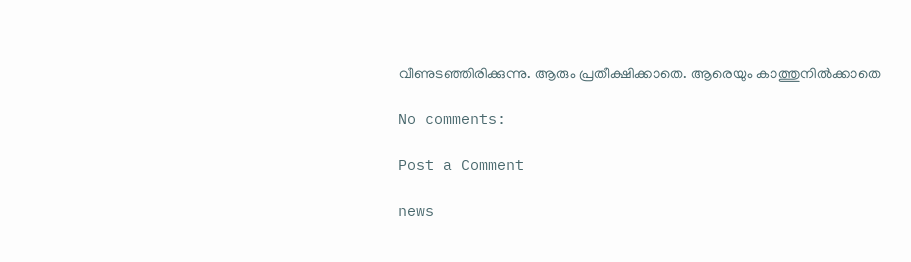വീണുടഞ്ഞിരിക്കുന്നു. ആരും പ്രതീക്ഷിക്കാതെ. ആരെയും കാത്തുനില്‍ക്കാതെ

No comments:

Post a Comment

news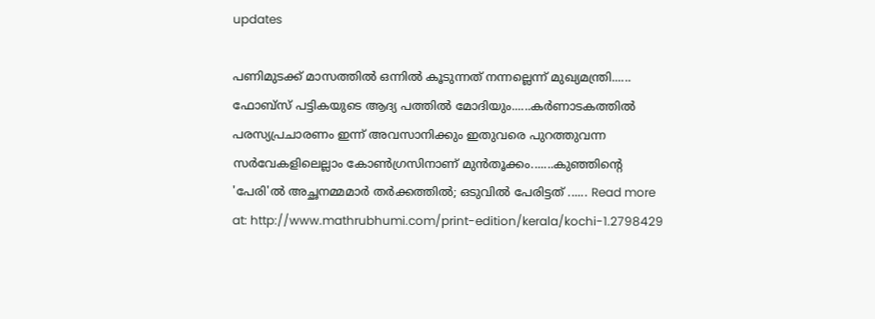updates

പണിമുടക്ക് മാസത്തില്‍ ഒന്നില്‍ കൂടുന്നത് നന്നല്ലെന്ന് മുഖ്യമന്ത്രി...... ഫോബ്‌സ് പട്ടികയുടെ ആദ്യ പത്തില്‍ മോദിയും......കര്‍ണാടകത്തില്‍ പരസ്യപ്രചാരണം ഇന്ന് അവസാനിക്കും ഇതുവരെ പുറത്തുവന്ന സര്‍വേകളിലെല്ലാം കോണ്‍ഗ്രസിനാണ് മുന്‍തൂക്കം.......കുഞ്ഞിന്റെ 'പേരി'ല്‍ അച്ഛനമ്മമാര്‍ തര്‍ക്കത്തില്‍; ഒടുവില്‍ പേരിട്ടത്‌ ...... Read more at: http://www.mathrubhumi.com/print-edition/kerala/kochi-1.2798429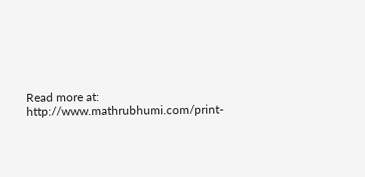Read more at: http://www.mathrubhumi.com/print-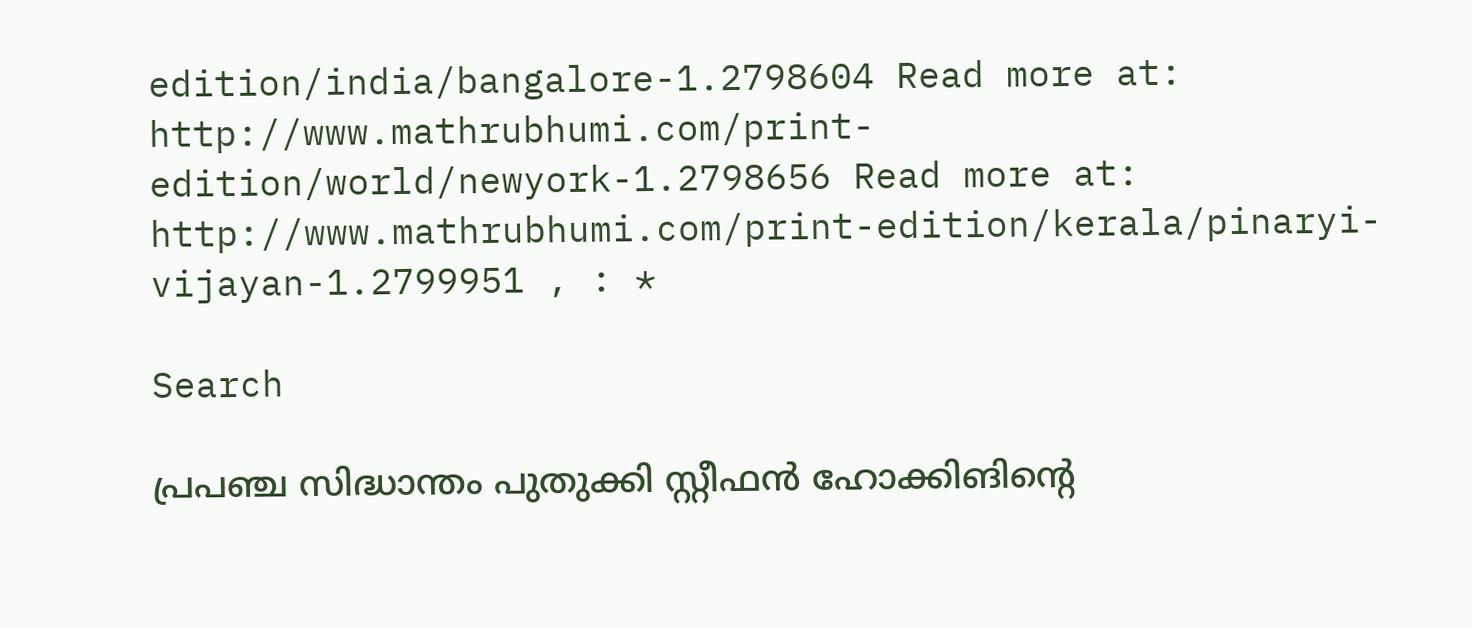edition/india/bangalore-1.2798604 Read more at: http://www.mathrubhumi.com/print-edition/world/newyork-1.2798656 Read more at: http://www.mathrubhumi.com/print-edition/kerala/pinaryi-vijayan-1.2799951 , : *

Search

പ്രപഞ്ച സിദ്ധാന്തം പുതുക്കി സ്റ്റീഫന്‍ ഹോക്കിങിന്റെ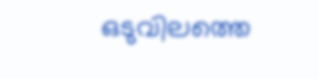ഒടുവിലത്തെ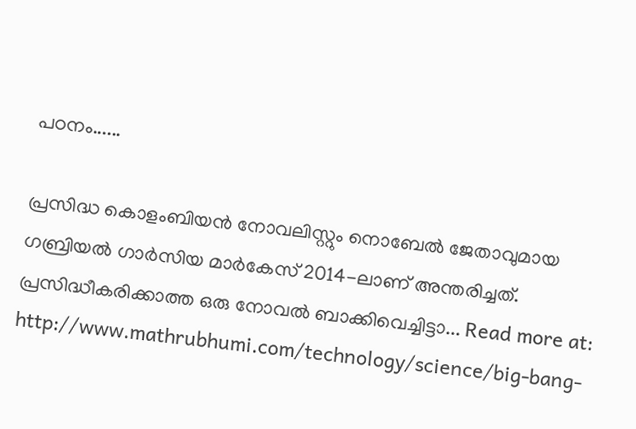പഠനം......

പ്രസിദ്ധ കൊളംബിയന്‍ നോവലിസ്റ്റും നൊബേല്‍ ജേതാവുമായ ഗബ്രിയല്‍ ഗാര്‍സിയ മാര്‍കേസ് 2014-ലാണ് അന്തരിച്ചത്. പ്രസിദ്ധീകരിക്കാത്ത ഒരു നോവല്‍ ബാക്കിവെച്ചിട്ടാ... Read more at: http://www.mathrubhumi.com/technology/science/big-bang-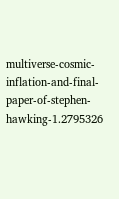multiverse-cosmic-inflation-and-final-paper-of-stephen-hawking-1.2795326